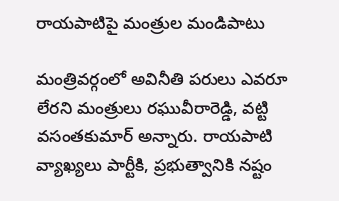రాయపాటిపై మంత్రుల మండిపాటు

మంత్రివర్గంలో అవినీతి పరులు ఎవరూ లేరని మంత్రులు రఘువీరారెడ్డి, వట్టి వసంతకుమార్ అన్నారు. రాయపాటి వ్యాఖ్యలు పార్టీకి, ప్రభుత్వానికి నష్టం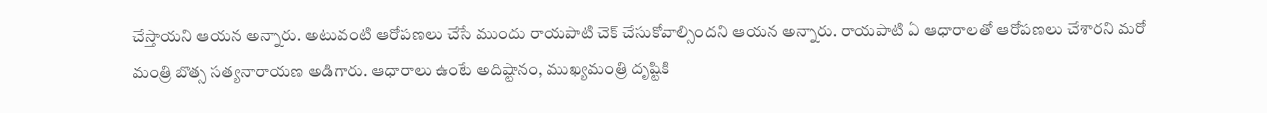చేస్తాయని ఆయన అన్నారు. అటువంటి ఆరోపణలు చేసే ముందు రాయపాటి చెక్ చేసుకోవాల్సిందని ఆయన అన్నారు. రాయపాటి ఏ ఆధారాలతో ఆరోపణలు చేశారని మరో మంత్రి బొత్స సత్యనారాయణ అడిగారు. ఆధారాలు ఉంటే అదిష్టానం, ముఖ్యమంత్రి దృష్టికి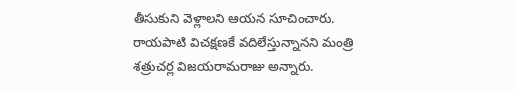తీసుకుని వెళ్లాలని ఆయన సూచించారు. రాయపాటి విచక్షణకే వదిలేస్తున్నానని మంత్రి శత్రుచర్ల విజయరామరాజు అన్నారు.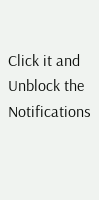Click it and Unblock the Notifications